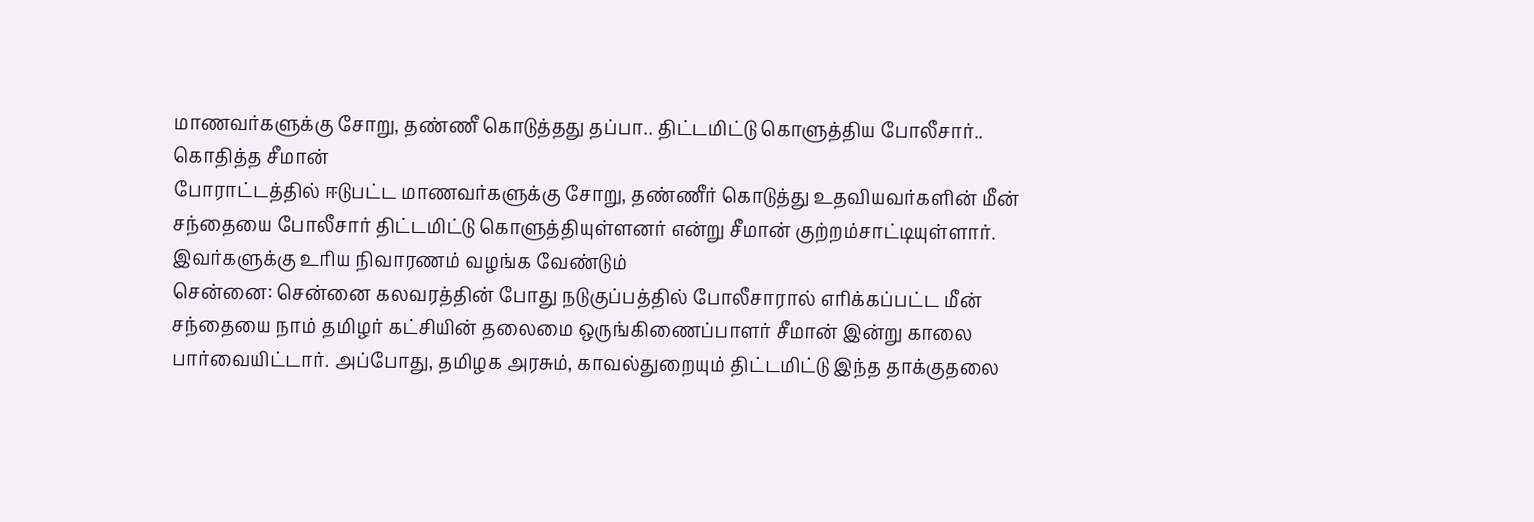மாணவர்களுக்கு சோறு, தண்ணீ கொடுத்தது தப்பா.. திட்டமிட்டு கொளுத்திய போலீசார்.. கொதித்த சீமான்
போராட்டத்தில் ஈடுபட்ட மாணவர்களுக்கு சோறு, தண்ணீர் கொடுத்து உதவியவர்களின் மீன் சந்தையை போலீசார் திட்டமிட்டு கொளுத்தியுள்ளனர் என்று சீமான் குற்றம்சாட்டியுள்ளார். இவர்களுக்கு உரிய நிவாரணம் வழங்க வேண்டும்
சென்னை: சென்னை கலவரத்தின் போது நடுகுப்பத்தில் போலீசாரால் எரிக்கப்பட்ட மீன் சந்தையை நாம் தமிழர் கட்சியின் தலைமை ஒருங்கிணைப்பாளர் சீமான் இன்று காலை பார்வையிட்டார். அப்போது, தமிழக அரசும், காவல்துறையும் திட்டமிட்டு இந்த தாக்குதலை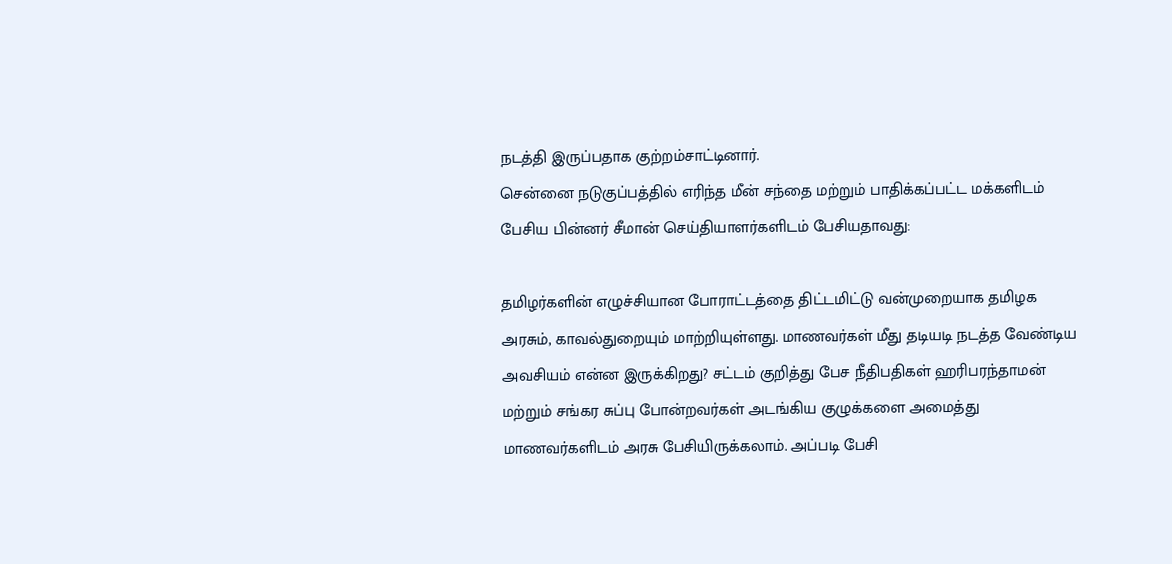நடத்தி இருப்பதாக குற்றம்சாட்டினார்.
சென்னை நடுகுப்பத்தில் எரிந்த மீன் சந்தை மற்றும் பாதிக்கப்பட்ட மக்களிடம் பேசிய பின்னர் சீமான் செய்தியாளர்களிடம் பேசியதாவது:

தமிழர்களின் எழுச்சியான போராட்டத்தை திட்டமிட்டு வன்முறையாக தமிழக அரசும், காவல்துறையும் மாற்றியுள்ளது. மாணவர்கள் மீது தடியடி நடத்த வேண்டிய அவசியம் என்ன இருக்கிறது? சட்டம் குறித்து பேச நீதிபதிகள் ஹரிபரந்தாமன் மற்றும் சங்கர சுப்பு போன்றவர்கள் அடங்கிய குழுக்களை அமைத்து மாணவர்களிடம் அரசு பேசியிருக்கலாம். அப்படி பேசி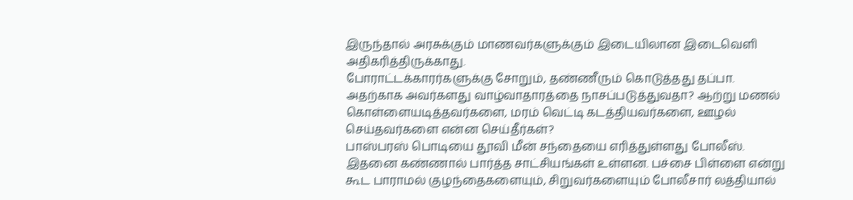இருந்தால் அரசுக்கும் மாணவர்களுக்கும் இடையிலான இடைவெளி அதிகரித்திருக்காது.
போராட்டக்காரர்களுக்கு சோறும், தண்ணீரும் கொடுத்தது தப்பா. அதற்காக அவர்களது வாழ்வாதாரத்தை நாசப்படுத்துவதா? ஆற்று மணல் கொள்ளையடித்தவர்களை, மரம் வெட்டி கடத்தியவர்களை, ஊழல் செய்தவர்களை என்ன செய்தீர்கள்?
பாஸ்பரஸ் பொடியை தூவி மீன் சந்தையை எரித்துள்ளது போலீஸ். இதனை கண்ணால் பார்த்த சாட்சியங்கள் உள்ளன. பச்சை பிள்ளை என்று கூட பாராமல் குழந்தைகளையும், சிறுவர்களையும் போலீசார் லத்தியால்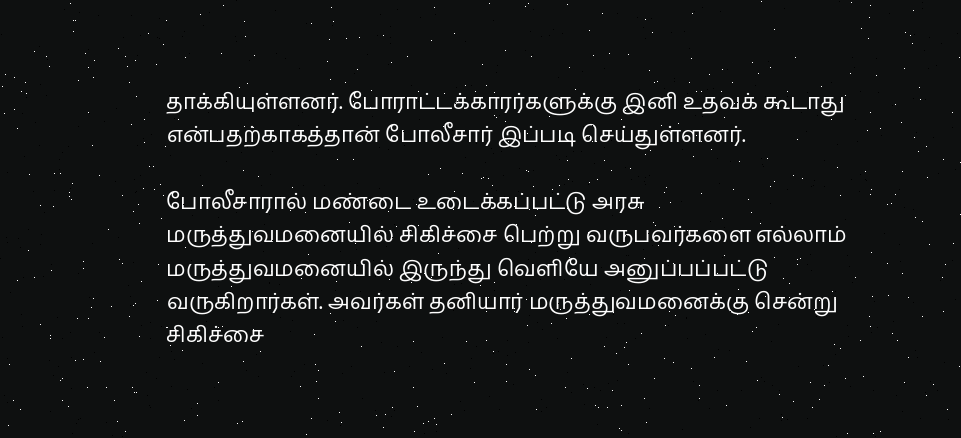தாக்கியுள்ளனர். போராட்டக்காரர்களுக்கு இனி உதவக் கூடாது என்பதற்காகத்தான் போலீசார் இப்படி செய்துள்ளனர்.

போலீசாரால் மண்டை உடைக்கப்பட்டு அரசு மருத்துவமனையில் சிகிச்சை பெற்று வருபவர்களை எல்லாம் மருத்துவமனையில் இருந்து வெளியே அனுப்பப்பட்டு வருகிறார்கள். அவர்கள் தனியார் மருத்துவமனைக்கு சென்று சிகிச்சை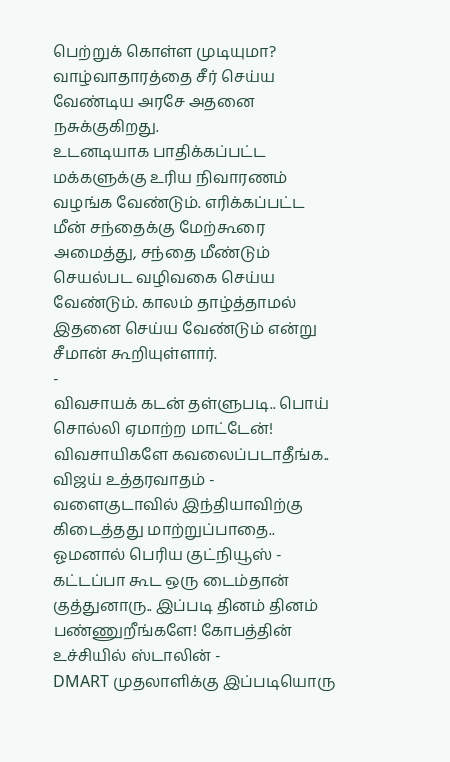பெற்றுக் கொள்ள முடியுமா? வாழ்வாதாரத்தை சீர் செய்ய வேண்டிய அரசே அதனை நசுக்குகிறது.
உடனடியாக பாதிக்கப்பட்ட மக்களுக்கு உரிய நிவாரணம் வழங்க வேண்டும். எரிக்கப்பட்ட மீன் சந்தைக்கு மேற்கூரை அமைத்து, சந்தை மீண்டும் செயல்பட வழிவகை செய்ய வேண்டும். காலம் தாழ்த்தாமல் இதனை செய்ய வேண்டும் என்று சீமான் கூறியுள்ளார்.
-
விவசாயக் கடன் தள்ளுபடி.. பொய் சொல்லி ஏமாற்ற மாட்டேன்! விவசாயிகளே கவலைப்படாதீங்க.. விஜய் உத்தரவாதம் -
வளைகுடாவில் இந்தியாவிற்கு கிடைத்தது மாற்றுப்பாதை.. ஓமனால் பெரிய குட்நியூஸ் -
கட்டப்பா கூட ஒரு டைம்தான் குத்துனாரு.. இப்படி தினம் தினம் பண்ணுறீங்களே! கோபத்தின் உச்சியில் ஸ்டாலின் -
DMART முதலாளிக்கு இப்படியொரு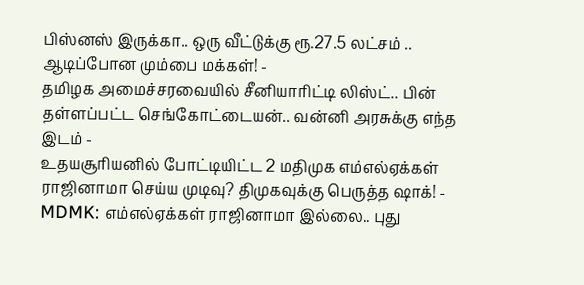பிஸ்னஸ் இருக்கா.. ஒரு வீட்டுக்கு ரூ.27.5 லட்சம் .. ஆடிப்போன மும்பை மக்கள்! -
தமிழக அமைச்சரவையில் சீனியாரிட்டி லிஸ்ட்.. பின் தள்ளப்பட்ட செங்கோட்டையன்.. வன்னி அரசுக்கு எந்த இடம் -
உதயசூரியனில் போட்டியிட்ட 2 மதிமுக எம்எல்ஏக்கள் ராஜினாமா செய்ய முடிவு? திமுகவுக்கு பெருத்த ஷாக்! -
MDMK: எம்எல்ஏக்கள் ராஜினாமா இல்லை.. புது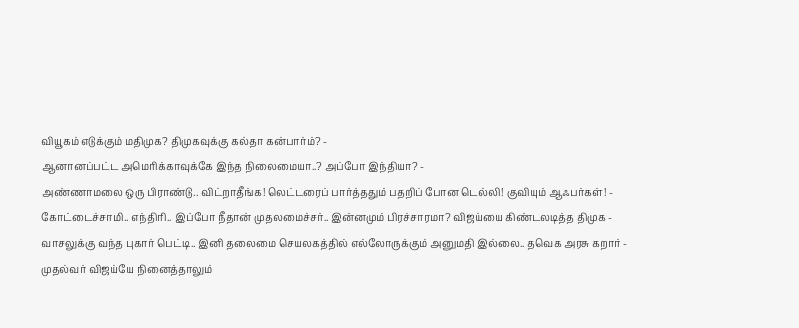வியூகம் எடுக்கும் மதிமுக? திமுகவுக்கு கல்தா கன்பார்ம்? -
ஆனானப்பட்ட அமெரிக்காவுக்கே இந்த நிலைமையா..? அப்போ இந்தியா? -
அண்ணாமலை ஒரு பிராண்டு.. விட்றாதீங்க! லெட்டரைப் பார்த்ததும் பதறிப் போன டெல்லி! குவியும் ஆஃபர்கள்! -
கோட்டைச்சாமி.. எந்திரி.. இப்போ நீதான் முதலமைச்சர்.. இன்னமும் பிரச்சாரமா? விஜய்யை கிண்டலடித்த திமுக -
வாசலுக்கு வந்த புகார் பெட்டி.. இனி தலைமை செயலகத்தில் எல்லோருக்கும் அனுமதி இல்லை.. தவெக அரசு கறார் -
முதல்வர் விஜய்யே நினைத்தாலும்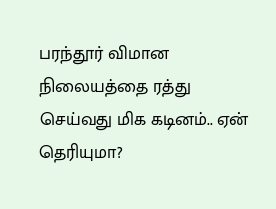பரந்தூர் விமான நிலையத்தை ரத்து செய்வது மிக கடினம்.. ஏன் தெரியுமா?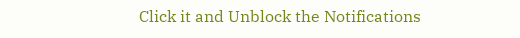Click it and Unblock the Notifications